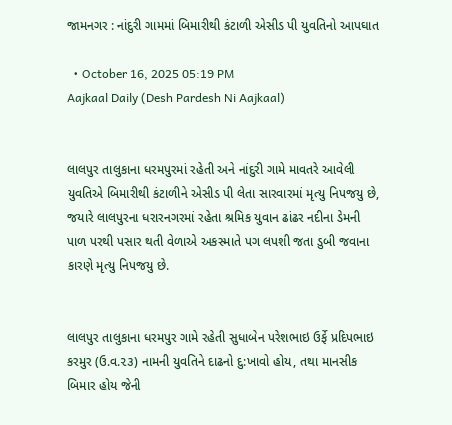જામનગર : નાંદુરી ગામમાં બિમારીથી કંટાળી એસીડ પી યુવતિનો આપઘાત

  • October 16, 2025 05:19 PM
Aajkaal Daily (Desh Pardesh Ni Aajkaal)


લાલપુર તાલુકાના ધરમપુરમાં રહેતી અને નાંદુરી ગામે માવતરે આવેલી યુવતિએ બિમારીથી કંટાળીને એસીડ પી લેતા સારવારમાં મૃત્યુ નિપજયુ છે, જયારે લાલપુરના ધરારનગરમાં રહેતા શ્રમિક યુવાન ઢાંઢર નદીના ડેમની પાળ પરથી પસાર થતી વેળાએ અકસ્માતે પગ લપશી જતા ડુબી જવાના કારણે મૃત્યુ નિપજયુ છે.


લાલપુર તાલુકાના ધરમપુર ગામે રહેતી સુધાબેન પરેશભાઇ ઉર્ફે પ્રદિપભાઇ કરમુર (ઉ.વ.૨૩) નામની યુવતિને દાઢનો દુ:ખાવો હોય, તથા માનસીક બિમાર હોય જેની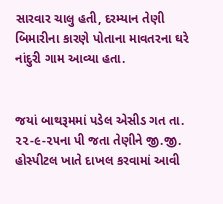સારવાર ચાલુ હતી, દરમ્યાન તેણી બિમારીના કારણે પોતાના માવતરના ઘરે નાંદુરી ગામ આવ્યા હતા.


જયાં બાથરૂમમાં પડેલ એસીડ ગત તા. ૨૨-૯-૨૫ના પી જતા તેણીને જી.જી. હોસ્પીટલ ખાતે દાખલ કરવામાં આવી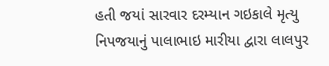હતી જયાં સારવાર દરમ્યાન ગઇકાલે મૃત્યુ નિપજયાનું પાલાભાઇ મારીયા દ્વારા લાલપુર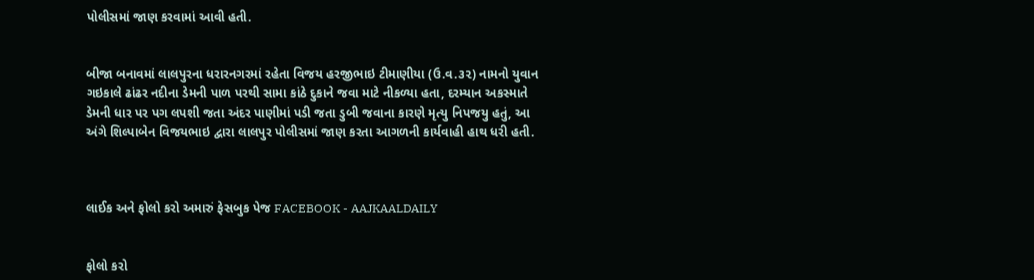પોલીસમાં જાણ કરવામાં આવી હતી.


બીજા બનાવમાં લાલપુરના ધરારનગરમાં રહેતા વિજય હરજીભાઇ ટીમાણીયા (ઉ.વ.૩૨) નામનો યુવાન ગઇકાલે ઢાંઢર નદીના ડેમની પાળ પરથી સામા કાંઠે દુકાને જવા માટે નીકળ્યા હતા, દરમ્યાન અકસ્માતે ડેમની ધાર પર પગ લપશી જતા અંદર પાણીમાં પડી જતા ડુબી જવાના કારણે મૃત્યુ નિપજયુ હતું, આ અંગે શિલ્પાબેન વિજયભાઇ દ્વારા લાલપુર પોલીસમાં જાણ કરતા આગળની કાર્યવાહી હાથ ધરી હતી.



લાઈક અને ફોલો કરો અમારું ફેસબુક પેજ FACEBOOK - AAJKAALDAILY


ફોલો કરો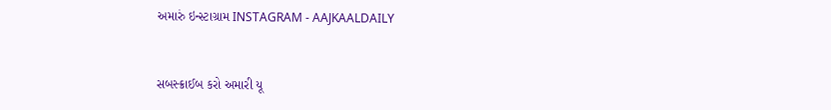અમારું ઇન્સ્ટાગ્રામ INSTAGRAM - AAJKAALDAILY


સબસ્ક્રાઈબ કરો અમારી યૂ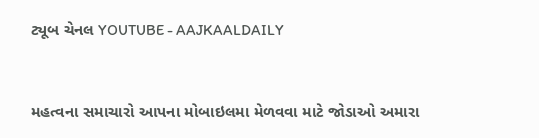ટ્યૂબ ચેનલ YOUTUBE - AAJKAALDAILY


મહત્વના સમાચારો આપના મોબાઇલમા મેળવવા માટે જોડાઓ અમારા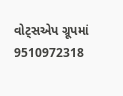વોટ્સએપ ગ્રૂપમાં  9510972318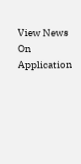View News On Application